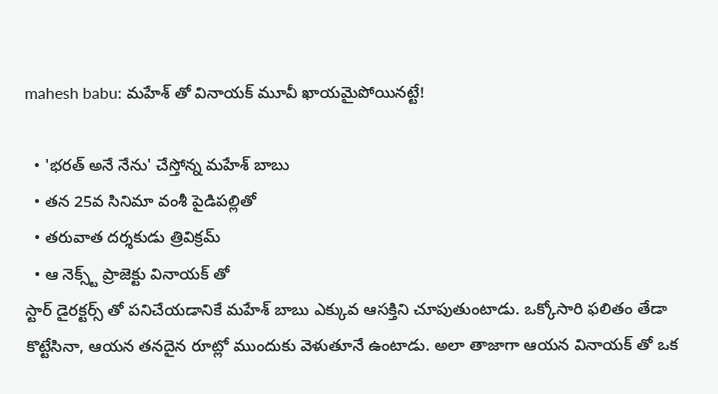mahesh babu: మహేశ్ తో వినాయక్ మూవీ ఖాయమైపోయినట్టే!

  • 'భరత్ అనే నేను' చేస్తోన్న మహేశ్ బాబు
  • తన 25వ సినిమా వంశీ పైడిపల్లితో
  • తరువాత దర్శకుడు త్రివిక్రమ్
  • ఆ నెక్స్ట్ ప్రాజెక్టు వినాయక్ తో
స్టార్ డైరక్టర్స్ తో పనిచేయడానికే మహేశ్ బాబు ఎక్కువ ఆసక్తిని చూపుతుంటాడు. ఒక్కోసారి ఫలితం తేడా కొట్టేసినా, ఆయన తనదైన రూట్లో ముందుకు వెళుతూనే ఉంటాడు. అలా తాజాగా ఆయన వినాయక్ తో ఒక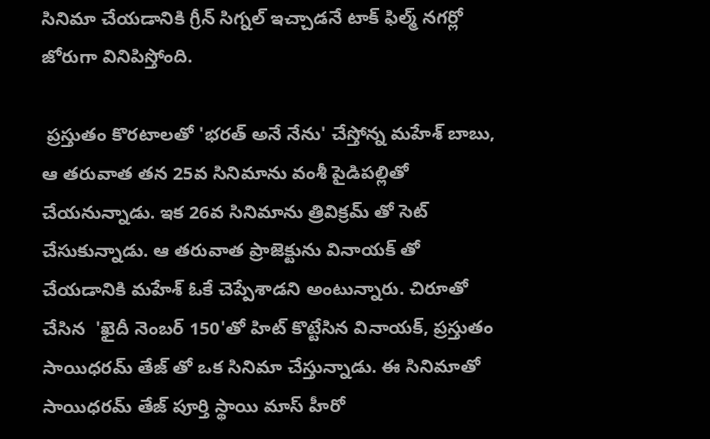సినిమా చేయడానికి గ్రీన్ సిగ్నల్ ఇచ్చాడనే టాక్ ఫిల్మ్ నగర్లో జోరుగా వినిపిస్తోంది.

 ప్రస్తుతం కొరటాలతో 'భరత్ అనే నేను' చేస్తోన్న మహేశ్ బాబు, ఆ తరువాత తన 25వ సినిమాను వంశీ పైడిపల్లితో చేయనున్నాడు. ఇక 26వ సినిమాను త్రివిక్రమ్ తో సెట్ చేసుకున్నాడు. ఆ తరువాత ప్రాజెక్టును వినాయక్ తో చేయడానికి మహేశ్ ఓకే చెప్పేశాడని అంటున్నారు. చిరూతో చేసిన  'ఖైదీ నెంబర్ 150'తో హిట్ కొట్టేసిన వినాయక్, ప్రస్తుతం సాయిధరమ్ తేజ్ తో ఒక సినిమా చేస్తున్నాడు. ఈ సినిమాతో సాయిధరమ్ తేజ్ పూర్తి స్థాయి మాస్ హీరో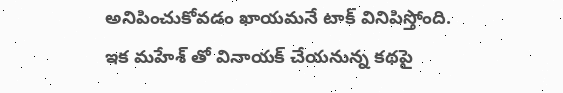అనిపించుకోవడం ఖాయమనే టాక్ వినిపిస్తోంది. ఇక మహేశ్ తో వినాయక్ చేయనున్న కథపై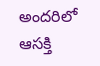అందరిలో ఆసక్తి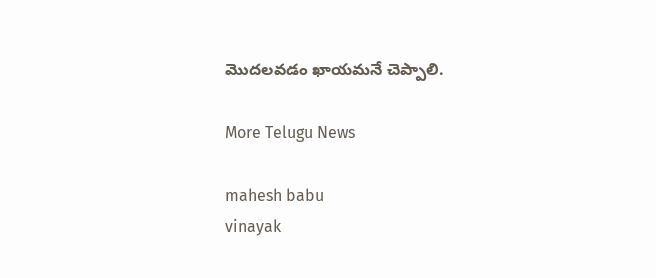మొదలవడం ఖాయమనే చెప్పాలి.

More Telugu News

mahesh babu
vinayak